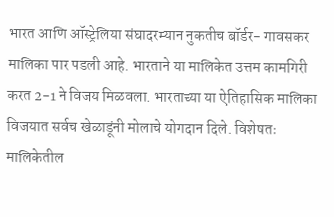भारत आणि ऑस्ट्रेलिया संघादरम्यान नुकतीच बॉर्डर- गावसकर मालिका पार पडली आहे. भारताने या मालिकेत उत्तम कामगिरी करत 2-1 ने विजय मिळवला. भारताच्या या ऐतिहासिक मालिका विजयात सर्वच खेळाडूंनी मोलाचे योगदान दिले. विशेषतः मालिकेतील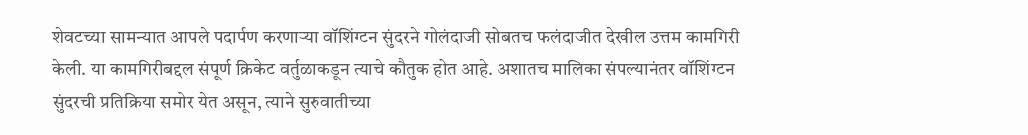शेवटच्या सामन्यात आपले पदार्पण करणाऱ्या वॉशिंग्टन सुंदरने गोलंदाजी सोबतच फलंदाजीत देखील उत्तम कामगिरी केली. या कामगिरीबद्दल संपूर्ण क्रिकेट वर्तुळाकडून त्याचे कौतुक होत आहे. अशातच मालिका संपल्यानंतर वॉशिंग्टन सुंदरची प्रतिक्रिया समोर येत असून, त्याने सुरुवातीच्या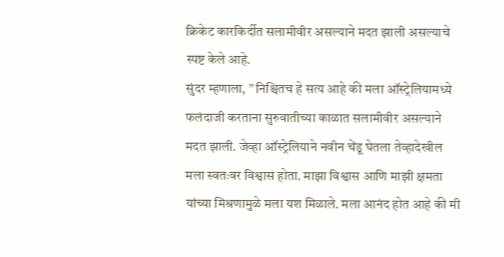क्रिकेट कारकिर्दीत सलामीवीर असल्याने मदत झाली असल्याचे स्पष्ट केले आहे.
सुंदर म्हणाला, ” निश्चितच हे सत्य आहे की मला ऑस्ट्रेलियामध्ये फलंदाजी करताना सुरुवातीच्या काळात सलामीवीर असल्याने मदत झाली. जेव्हा ऑस्ट्रेलियाने नवीन चेंडू घेतला तेव्हादेखील मला स्वतःवर विश्वास होता. माझा विश्वास आणि माझी क्षमता यांच्या मिश्रणामुळे मला यश मिळाले. मला आनंद होत आहे की मी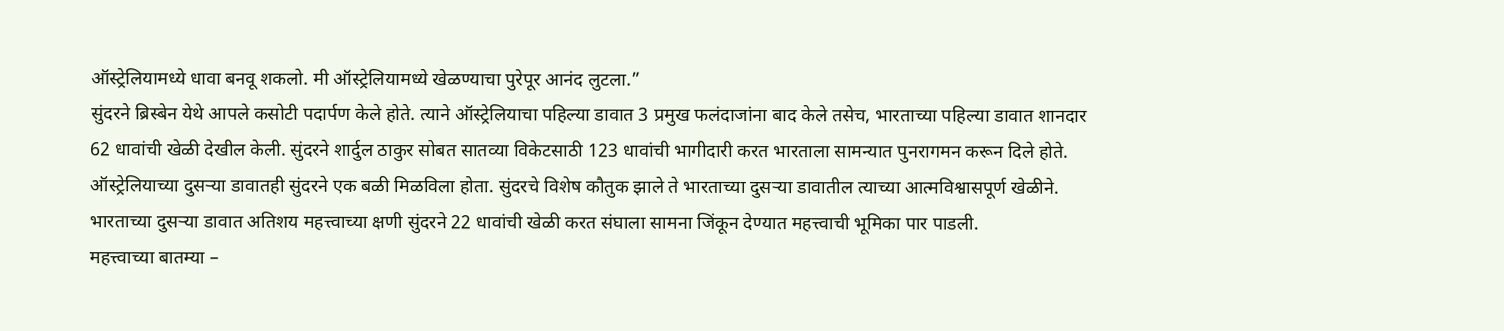ऑस्ट्रेलियामध्ये धावा बनवू शकलो. मी ऑस्ट्रेलियामध्ये खेळण्याचा पुरेपूर आनंद लुटला.”
सुंदरने ब्रिस्बेन येथे आपले कसोटी पदार्पण केले होते. त्याने ऑस्ट्रेलियाचा पहिल्या डावात 3 प्रमुख फलंदाजांना बाद केले तसेच, भारताच्या पहिल्या डावात शानदार 62 धावांची खेळी देखील केली. सुंदरने शार्दुल ठाकुर सोबत सातव्या विकेटसाठी 123 धावांची भागीदारी करत भारताला सामन्यात पुनरागमन करून दिले होते.
ऑस्ट्रेलियाच्या दुसऱ्या डावातही सुंदरने एक बळी मिळविला होता. सुंदरचे विशेष कौतुक झाले ते भारताच्या दुसऱ्या डावातील त्याच्या आत्मविश्वासपूर्ण खेळीने. भारताच्या दुसऱ्या डावात अतिशय महत्त्वाच्या क्षणी सुंदरने 22 धावांची खेळी करत संघाला सामना जिंकून देण्यात महत्त्वाची भूमिका पार पाडली.
महत्त्वाच्या बातम्या –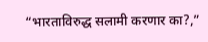“भारताविरुद्ध सलामी करणार का?,”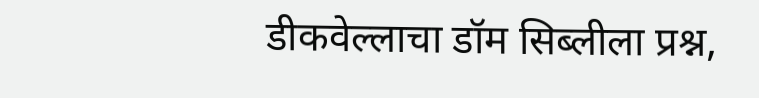डीकवेल्लाचा डॉम सिब्लीला प्रश्न,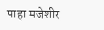पाहा मजेशीर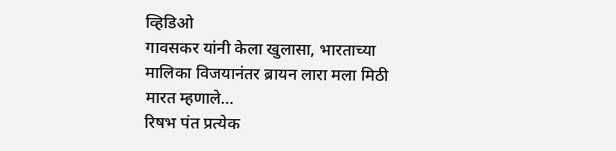व्हिडिओ
गावसकर यांनी केला खुलासा, भारताच्या मालिका विजयानंतर ब्रायन लारा मला मिठी मारत म्हणाले…
रिषभ पंत प्रत्येक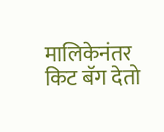मालिकेनंतर किट बॅग देतो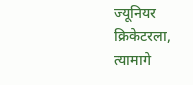ज्यूनियर क्रिकेटरला, त्यामागे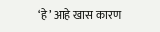‘हे’ आहे खास कारण